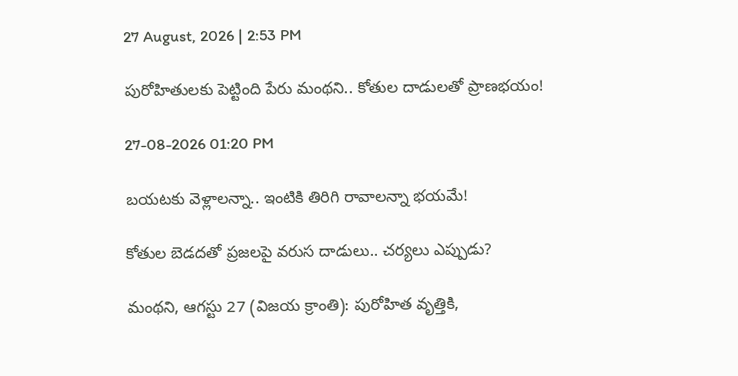27 August, 2026 | 2:53 PM

పురోహితులకు పెట్టింది పేరు మంథని.. కోతుల దాడులతో ప్రాణభయం!

27-08-2026 01:20 PM

బయటకు వెళ్లాలన్నా.. ఇంటికి తిరిగి రావాలన్నా భయమే!

కోతుల బెడదతో ప్రజలపై వరుస దాడులు.. చర్యలు ఎప్పుడు?

మంథని, ఆగస్టు 27 (విజయ క్రాంతి): పురోహిత వృత్తికి,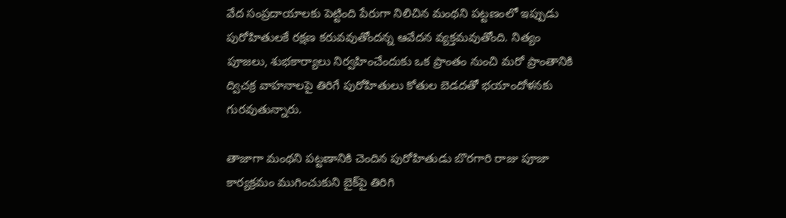వేద సంప్రదాయాలకు పెట్టింది పేరుగా నిలిచిన మంథని పట్టణంలో ఇప్పుడు పురోహితులకే రక్షణ కరువవుతోందన్న ఆవేదన వ్యక్తమవుతోంది. నిత్యం పూజలు, శుభకార్యాలు నిర్వహించేందుకు ఒక ప్రాంతం నుంచి మరో ప్రాంతానికి ద్విచక్ర వాహనాలపై తిరిగే పురోహితులు కోతుల బెడదతో భయాందోళనకు గురవుతున్నారు.

తాజాగా మంథని పట్టణానికి చెందిన పురోహితుడు బొరగారి రాజు పూజా కార్యక్రమం ముగించుకుని బైక్‌పై తిరిగి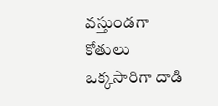వస్తుండగా కోతులు ఒక్కసారిగా దాడి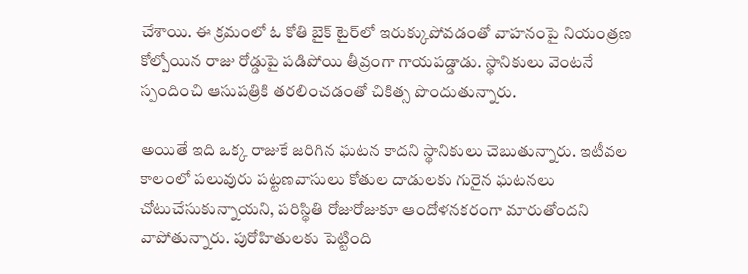చేశాయి. ఈ క్రమంలో ఓ కోతి బైక్ టైర్‌లో ఇరుక్కుపోవడంతో వాహనంపై నియంత్రణ కోల్పోయిన రాజు రోడ్డుపై పడిపోయి తీవ్రంగా గాయపడ్డాడు. స్థానికులు వెంటనే స్పందించి ఆసుపత్రికి తరలించడంతో చికిత్స పొందుతున్నారు.

అయితే ఇది ఒక్క రాజుకే జరిగిన ఘటన కాదని స్థానికులు చెబుతున్నారు. ఇటీవల కాలంలో పలువురు పట్టణవాసులు కోతుల దాడులకు గురైన ఘటనలు చోటుచేసుకున్నాయని, పరిస్థితి రోజురోజుకూ ఆందోళనకరంగా మారుతోందని వాపోతున్నారు. పురోహితులకు పెట్టింది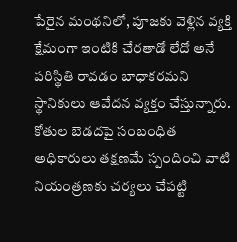పేరైన మంథనిలో, పూజకు వెళ్లిన వ్యక్తి క్షేమంగా ఇంటికి చేరతాడో లేదో అనే పరిస్థితి రావడం బాధాకరమని స్థానికులు ఆవేదన వ్యక్తం చేస్తున్నారు. కోతుల బెడదపై సంబంధిత అధికారులు తక్షణమే స్పందించి వాటి నియంత్రణకు చర్యలు చేపట్టి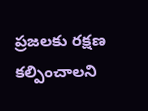ప్రజలకు రక్షణ కల్పించాలని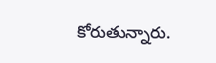కోరుతున్నారు.